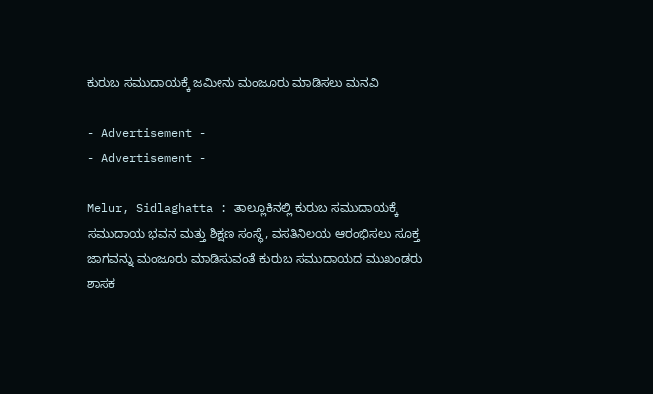ಕುರುಬ ಸಮುದಾಯಕ್ಕೆ ಜಮೀನು ಮಂಜೂರು ಮಾಡಿಸಲು ಮನವಿ

- Advertisement -
- Advertisement -

Melur, Sidlaghatta : ತಾಲ್ಲೂಕಿನಲ್ಲಿ ಕುರುಬ ಸಮುದಾಯಕ್ಕೆ ಸಮುದಾಯ ಭವನ ಮತ್ತು ಶಿಕ್ಷಣ ಸಂಸ್ಥೆ, ವಸತಿನಿಲಯ ಆರಂಭಿಸಲು ಸೂಕ್ತ ಜಾಗವನ್ನು ಮಂಜೂರು ಮಾಡಿಸುವಂತೆ ಕುರುಬ ಸಮುದಾಯದ ಮುಖಂಡರು ಶಾಸಕ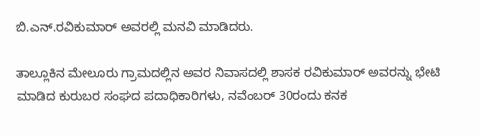ಬಿ.ಎನ್.ರವಿಕುಮಾರ್ ಅವರಲ್ಲಿ ಮನವಿ ಮಾಡಿದರು.

ತಾಲ್ಲೂಕಿನ ಮೇಲೂರು ಗ್ರಾಮದಲ್ಲಿನ ಅವರ ನಿವಾಸದಲ್ಲಿ ಶಾಸಕ ರವಿಕುಮಾರ್ ಅವರನ್ನು ಭೇಟಿ ಮಾಡಿದ ಕುರುಬರ ಸಂಘದ ಪದಾಧಿಕಾರಿಗಳು, ನವೆಂಬರ್ 30ರಂದು ಕನಕ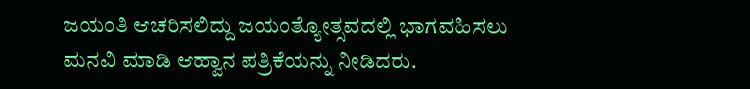ಜಯಂತಿ ಆಚರಿಸಲಿದ್ದು ಜಯಂತ್ಯೋತ್ಸವದಲ್ಲಿ ಭಾಗವಹಿಸಲು ಮನವಿ ಮಾಡಿ ಆಹ್ವಾನ ಪತ್ರಿಕೆಯನ್ನು ನೀಡಿದರು.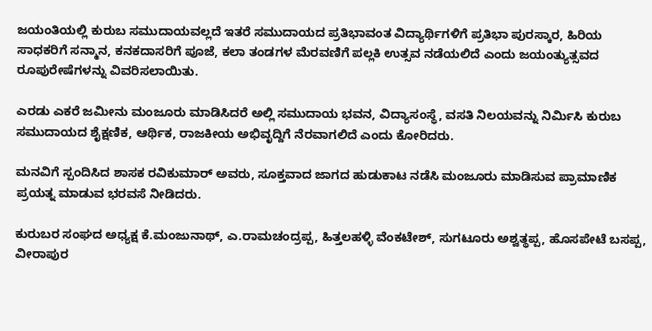ಜಯಂತಿಯಲ್ಲಿ ಕುರುಬ ಸಮುದಾಯವಲ್ಲದೆ ಇತರೆ ಸಮುದಾಯದ ಪ್ರತಿಭಾವಂತ ವಿದ್ಯಾರ್ಥಿಗಳಿಗೆ ಪ್ರತಿಭಾ ಪುರಸ್ಕಾರ, ಹಿರಿಯ ಸಾಧಕರಿಗೆ ಸನ್ಮಾನ, ಕನಕದಾಸರಿಗೆ ಪೂಜೆ, ಕಲಾ ತಂಡಗಳ ಮೆರವಣಿಗೆ ಪಲ್ಲಕಿ ಉತ್ಸವ ನಡೆಯಲಿದೆ ಎಂದು ಜಯಂತ್ಯುತ್ಸವದ ರೂಪುರೇಷೆಗಳನ್ನು ವಿವರಿಸಲಾಯಿತು.

ಎರಡು ಎಕರೆ ಜಮೀನು ಮಂಜೂರು ಮಾಡಿಸಿದರೆ ಅಲ್ಲಿ ಸಮುದಾಯ ಭವನ, ವಿದ್ಯಾಸಂಸ್ಥೆ, ವಸತಿ ನಿಲಯವನ್ನು ನಿರ್ಮಿಸಿ ಕುರುಬ ಸಮುದಾಯದ ಶೈಕ್ಷಣಿಕ, ಆರ್ಥಿಕ, ರಾಜಕೀಯ ಅಭಿವೃದ್ದಿಗೆ ನೆರವಾಗಲಿದೆ ಎಂದು ಕೋರಿದರು.

ಮನವಿಗೆ ಸ್ಪಂದಿಸಿದ ಶಾಸಕ ರವಿಕುಮಾರ್ ಅವರು, ಸೂಕ್ತವಾದ ಜಾಗದ ಹುಡುಕಾಟ ನಡೆಸಿ ಮಂಜೂರು ಮಾಡಿಸುವ ಪ್ರಾಮಾಣಿಕ ಪ್ರಯತ್ನ ಮಾಡುವ ಭರವಸೆ ನೀಡಿದರು.

ಕುರುಬರ ಸಂಘದ ಅಧ್ಯಕ್ಷ ಕೆ.ಮಂಜುನಾಥ್, ಎ.ರಾಮಚಂದ್ರಪ್ಪ, ಹಿತ್ತಲಹಳ್ಳಿ ವೆಂಕಟೇಶ್, ಸುಗಟೂರು ಅಶ್ವತ್ಥಪ್ಪ, ಹೊಸಪೇಟೆ ಬಸಪ್ಪ, ವೀರಾಪುರ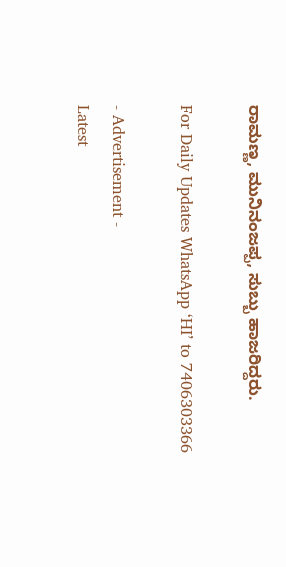ರಾಮಣ್ಣ, ಮುನಿನಂಜಪ್ಪ, ಸುಬ್ಬು ಹಾಜರಿದ್ದರು.

For Daily Updates WhatsApp ‘HI’ to 7406303366

- Advertisement -
Latest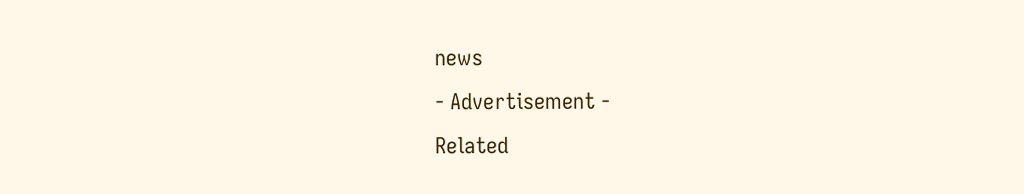news
- Advertisement -
Related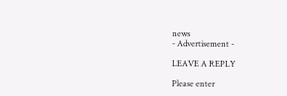news
- Advertisement -

LEAVE A REPLY

Please enter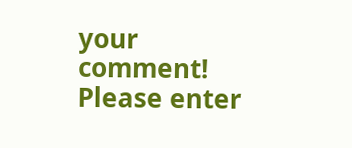your comment!
Please enter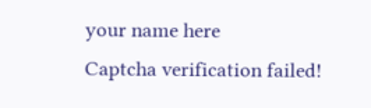your name here
Captcha verification failed!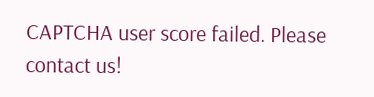CAPTCHA user score failed. Please contact us!